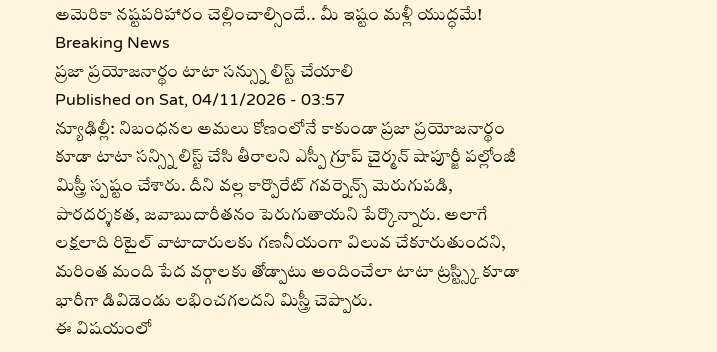అమెరికా నష్టపరిహారం చెల్లించాల్సిందే.. మీ ఇష్టం మళ్లీ యుద్ధమే!
Breaking News
ప్రజా ప్రయోజనార్థం టాటా సన్స్ను లిస్ట్ చేయాలి
Published on Sat, 04/11/2026 - 03:57
న్యూఢిల్లీ: నిబంధనల అమలు కోణంలోనే కాకుండా ప్రజా ప్రయోజనార్థం కూడా టాటా సన్స్ని లిస్ట్ చేసి తీరాలని ఎస్పీ గ్రూప్ చైర్మన్ షాపూర్జీ పల్లోంజీ మిస్త్రీ స్పష్టం చేశారు. దీని వల్ల కార్పొరేట్ గవర్నెన్స్ మెరుగుపడి, పారదర్శకత, జవాబుదారీతనం పెరుగుతాయని పేర్కొన్నారు. అలాగే లక్షలాది రిటైల్ వాటాదారులకు గణనీయంగా విలువ చేకూరుతుందని, మరింత మంది పేద వర్గాలకు తోడ్పాటు అందించేలా టాటా ట్రస్ట్స్కి కూడా భారీగా డివిడెండు లభించగలదని మిస్త్రీ చెప్పారు.
ఈ విషయంలో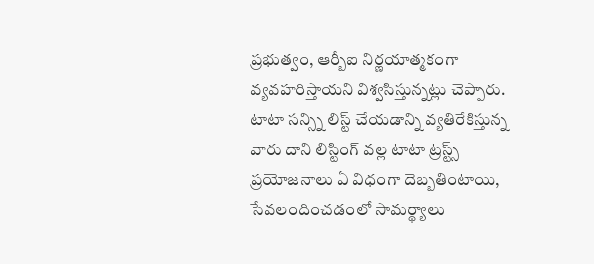ప్రభుత్వం, ఆర్బీఐ నిర్ణయాత్మకంగా వ్యవహరిస్తాయని విశ్వసిస్తున్నట్లు చెప్పారు. టాటా సన్స్ని లిస్ట్ చేయడాన్ని వ్యతిరేకిస్తున్న వారు దాని లిస్టింగ్ వల్ల టాటా ట్రస్ట్స్ ప్రయోజనాలు ఏ విధంగా దెబ్బతింటాయి, సేవలందించడంలో సామర్థ్యాలు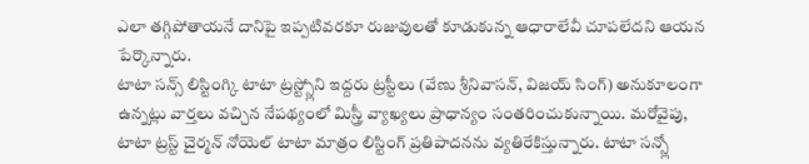ఎలా తగ్గిపోతాయనే దానిపై ఇప్పటివరకూ రుజువులతో కూడుకున్న ఆధారాలేవీ చూపలేదని ఆయన పేర్కొన్నారు.
టాటా సన్స్ లిస్టింగ్కి టాటా ట్రస్ట్స్లోని ఇద్దరు ట్రస్టీలు (వేణు శ్రీనివాసన్, విజయ్ సింగ్) అనుకూలంగా ఉన్నట్లు వార్తలు వచ్చిన నేపథ్యంలో మిస్త్రీ వ్యాఖ్యలు ప్రాధాన్యం సంతరించుకున్నాయి. మరోవైపు, టాటా ట్రస్ట్ చైర్మన్ నోయెల్ టాటా మాత్రం లిస్టింగ్ ప్రతిపాదనను వ్యతిరేకిస్తున్నారు. టాటా సన్స్లో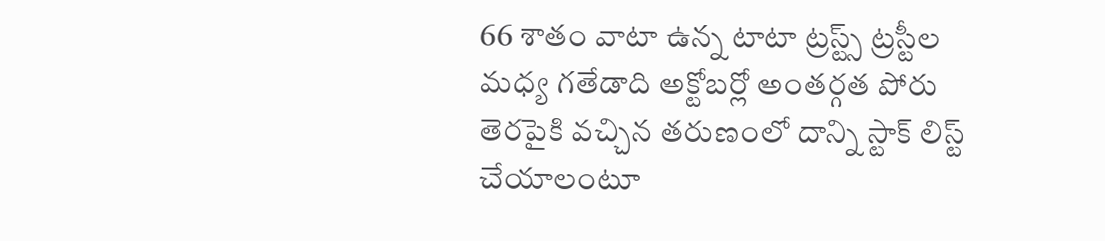66 శాతం వాటా ఉన్న టాటా ట్రస్ట్స్ ట్రస్టీల మధ్య గతేడాది అక్టోబర్లో అంతర్గత పోరు తెరపైకి వచ్చిన తరుణంలో దాన్ని స్టాక్ లిస్ట్ చేయాలంటూ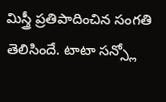మిస్త్రీ ప్రతిపాదించిన సంగతి తెలిసిందే. టాటా సన్స్లో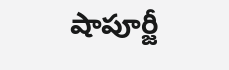షాపూర్జీ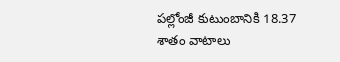పల్లోంజీ కుటుంబానికి 18.37 శాతం వాటాలు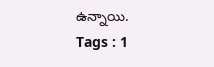ఉన్నాయి.
Tags : 1